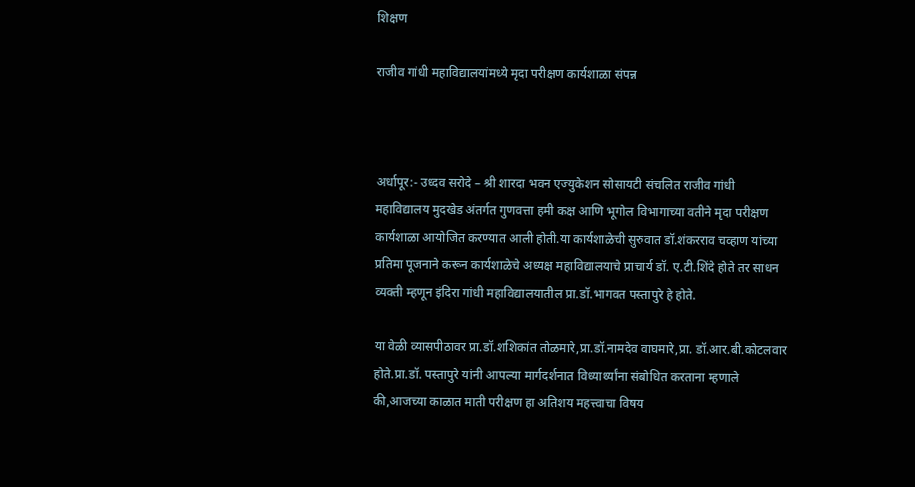शिक्षण

राजीव गांधी महाविद्यालयांमध्ये मृदा परीक्षण कार्यशाळा संपन्न



अर्धापूर:- उध्दव सरोदे – श्री शारदा भवन एज्युकेशन सोसायटी संचलित राजीव गांधी महाविद्यालय मुदखेड अंतर्गत गुणवत्ता हमी कक्ष आणि भूगोल विभागाच्या वतीने मृदा परीक्षण कार्यशाळा आयोजित करण्यात आली होती.या कार्यशाळेची सुरुवात डॉ.शंकरराव चव्हाण यांच्या प्रतिमा पूजनाने करून कार्यशाळेचे अध्यक्ष महाविद्यालयाचे प्राचार्य डॉ. ए.टी.शिंदे होते तर साधन व्यक्ती म्हणून इंदिरा गांधी महाविद्यालयातील प्रा.डॉ.भागवत पस्तापुरे हे होते.

या वेळी व्यासपीठावर प्रा.डॉ.शशिकांत तोळमारे,प्रा.डॉ.नामदेव वाघमारे,प्रा. डॉ.आर.बी.कोटलवार होते.प्रा.डॉ. पस्तापुरे यांनी आपल्या मार्गदर्शनात विध्यार्थ्यांना संबोधित करताना म्हणाले की,आजच्या काळात माती परीक्षण हा अतिशय महत्त्वाचा विषय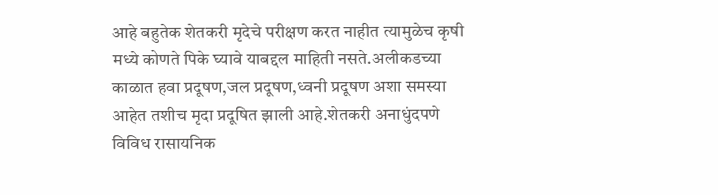आहे बहुतेक शेतकरी मृदेचे परीक्षण करत नाहीत त्यामुळेच कृषी मध्ये कोणते पिके घ्यावे याबद्दल माहिती नसते.अलीकडच्या काळात हवा प्रदूषण,जल प्रदूषण,ध्वनी प्रदूषण अशा समस्या आहेत तशीच मृदा प्रदूषित झाली आहे.शेतकरी अनाधुंदपणे विविध रासायनिक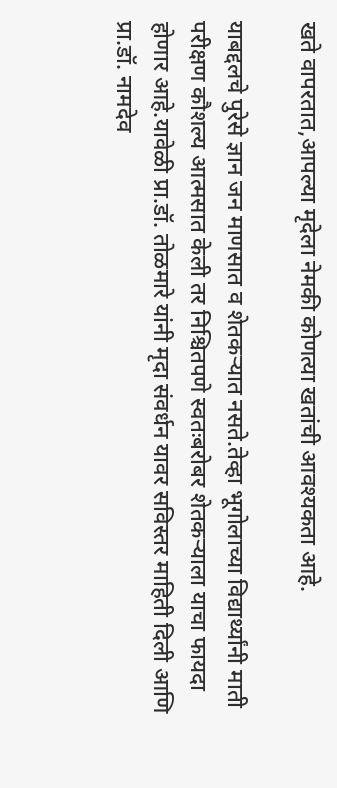खते वापरतात,आपल्या मृदेला नेमकी कोणत्या खतांची आवश्यकता आहे.

याबद्दलचे पुरेसे ज्ञान जन माणसात व शेतकऱ्यात नसते.तेव्हा भूगोलाच्या विद्यार्थ्यांनी माती परीक्षण कौशल्य आत्मसात केली तर निश्चितपणे स्वतःबरोबर शेतकऱ्याला याचा फायदा होणार आहे.यावेळी प्रा.डॉ. तोळमारे यांनी मृदा संवर्धन यावर सविस्तर माहिती दिली आणि प्रा.डॉ. नामदेव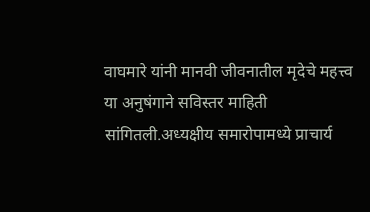वाघमारे यांनी मानवी जीवनातील मृदेचे महत्त्व या अनुषंगाने सविस्तर माहिती सांगितली.अध्यक्षीय समारोपामध्ये प्राचार्य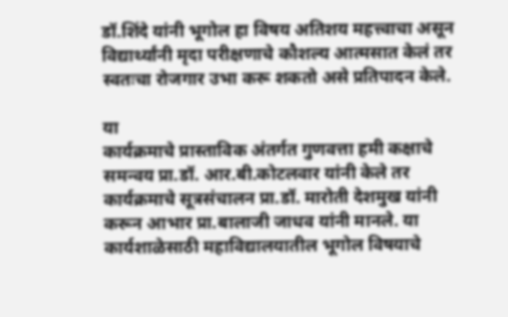डॉ.शिंदे यांनी भूगोल हा विषय अतिशय महत्त्वाचा असून विद्यार्थ्यांनी मृदा परीक्षणाचे कौशल्य आत्मसात केलं तर स्वतःचा रोजगार उभा करू शकतो असे प्रतिपादन केले.

या
कार्यक्रमाचे प्रास्ताविक अंतर्गत गुणवत्ता हमी कक्षाचे समन्वय प्रा.डॉ. आर.बी.कोटलवार यांनी केले तर कार्यक्रमाचे सूत्रसंचालन प्रा.डॉ. मारोती देशमुख यांनी करून आभार प्रा.बालाजी जाधव यांनी मानले. या कार्यशाळेसाठी महाविद्यालयातील भूगोल विषयाचे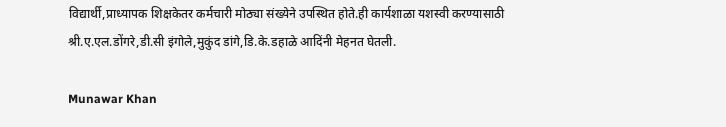विद्यार्थी,प्राध्यापक शिक्षकेतर कर्मचारी मोठ्या संख्येने उपस्थित होते.ही कार्यशाळा यशस्वी करण्यासाठी श्री.ए.एल.डोंगरे,डी.सी इंगोले,मुकुंद डांगे,डि.के.डहाळे आदिंनी मेहनत घेतली.

Munawar Khan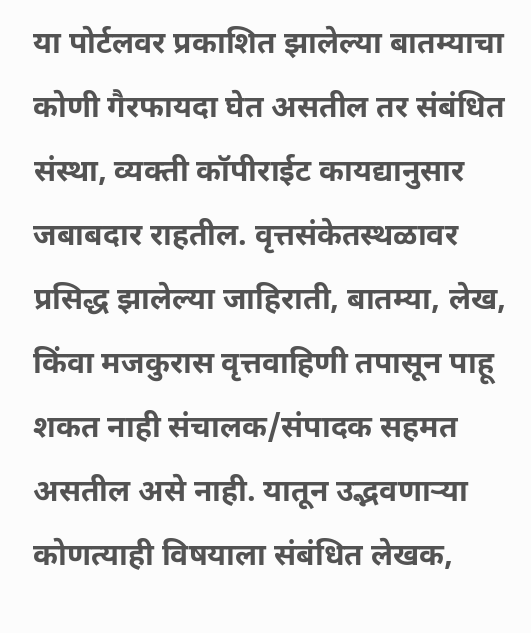या पोर्टलवर प्रकाशित झालेल्या बातम्याचा कोणी गैरफायदा घेत असतील तर संबंधित संस्था, व्यक्ती कॉपीराईट कायद्यानुसार जबाबदार राहतील. वृत्तसंकेतस्थळावर प्रसिद्ध झालेल्या जाहिराती, बातम्या, लेख, किंवा मजकुरास वृत्तवाहिणी तपासून पाहू शकत नाही संचालक/संपादक सहमत असतील असे नाही. यातून उद्भवणाऱ्या कोणत्याही विषयाला संबंधित लेखक,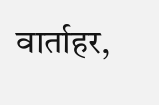वार्ताहर,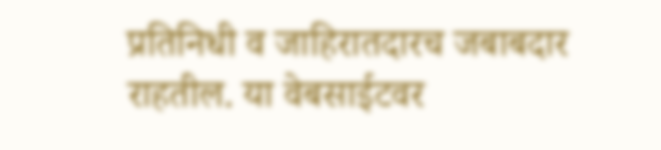प्रतिनिधी व जाहिरातदारच जबाबदार राहतील. या वेबसाईटवर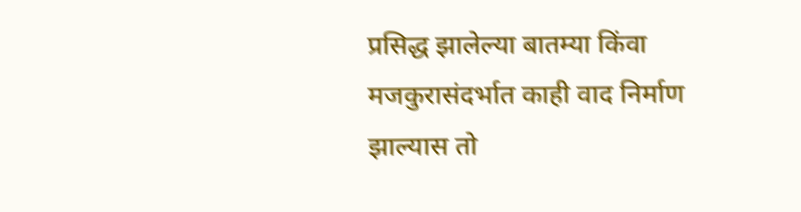प्रसिद्ध झालेल्या बातम्या किंवा मजकुरासंदर्भात काही वाद निर्माण झाल्यास तो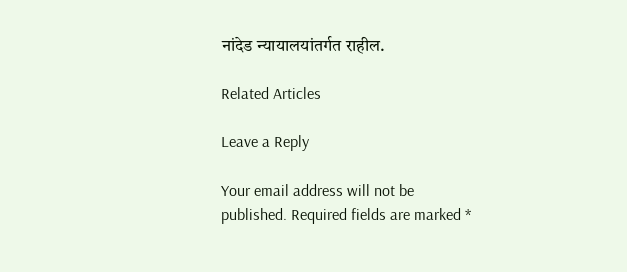नांदेड न्यायालयांतर्गत राहील.

Related Articles

Leave a Reply

Your email address will not be published. Required fields are marked *